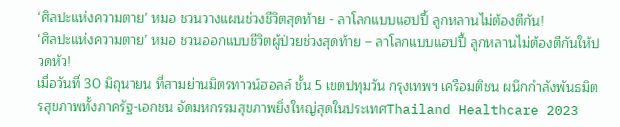‘ศิลปะแห่งความตาย’ หมอ ชวนวางแผนช่วงชีวิตสุดท้าย - ลาโลกแบบแฮปปี้ ลูกหลานไม่ต้องตีกัน!
‘ศิลปะแห่งความตาย’ หมอ ชวนออกแบบชีวิตผู้ป่วยช่วงสุดท้าย – ลาโลกแบบแฮปปี้ ลูกหลานไม่ต้องตีกันให้ปวดหัว!
เมื่อวันที่ 30 มิถุนายน ที่สามย่านมิตรทาวน์ฮอลล์ ชั้น 5 เขตปทุมวัน กรุงเทพฯ เครือมติชน ผนึกกำลังพันธมิตรสุขภาพทั้งภาครัฐ-เอกชน จัดมหกรรมสุขภาพยิ่งใหญ่สุดในประเทศThailand Healthcare 2023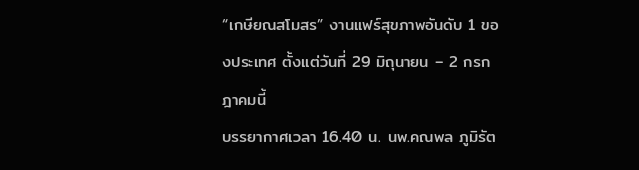“เกษียณสโมสร” งานแฟร์สุขภาพอันดับ 1 ของประเทศ ตั้งแต่วันที่ 29 มิถุนายน – 2 กรกฎาคมนี้
บรรยากาศเวลา 16.40 น. นพ.คณพล ภูมิรัต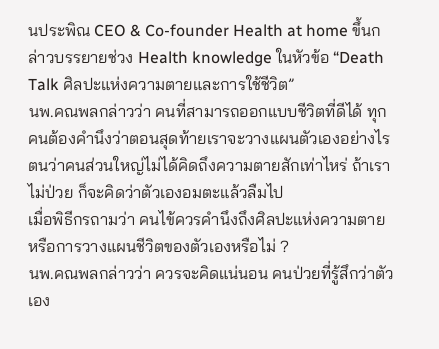นประพิณ CEO & Co-founder Health at home ขึ้นกล่าวบรรยายช่วง Health knowledge ในหัวข้อ “Death Talk ศิลปะแห่งความตายและการใช้ชีวิต”
นพ.คณพลกล่าวว่า คนที่สามารถออกแบบชีวิตที่ดีได้ ทุกคนต้องคำนึงว่าตอนสุดท้ายเราจะวางแผนตัวเองอย่างไร ตนว่าคนส่วนใหญ่ไม่ได้คิดถึงความตายสักเท่าไหร่ ถ้าเราไม่ป่วย ก็จะคิดว่าตัวเองอมตะแล้วลืมไป
เมื่อพิธีกรถามว่า คนไข้ควรคำนึงถึงศิลปะแห่งความตาย หรือการวางแผนชีวิตของตัวเองหรือไม่ ?
นพ.คณพลกล่าวว่า ควรจะคิดแน่นอน คนป่วยที่รู้สึกว่าตัวเอง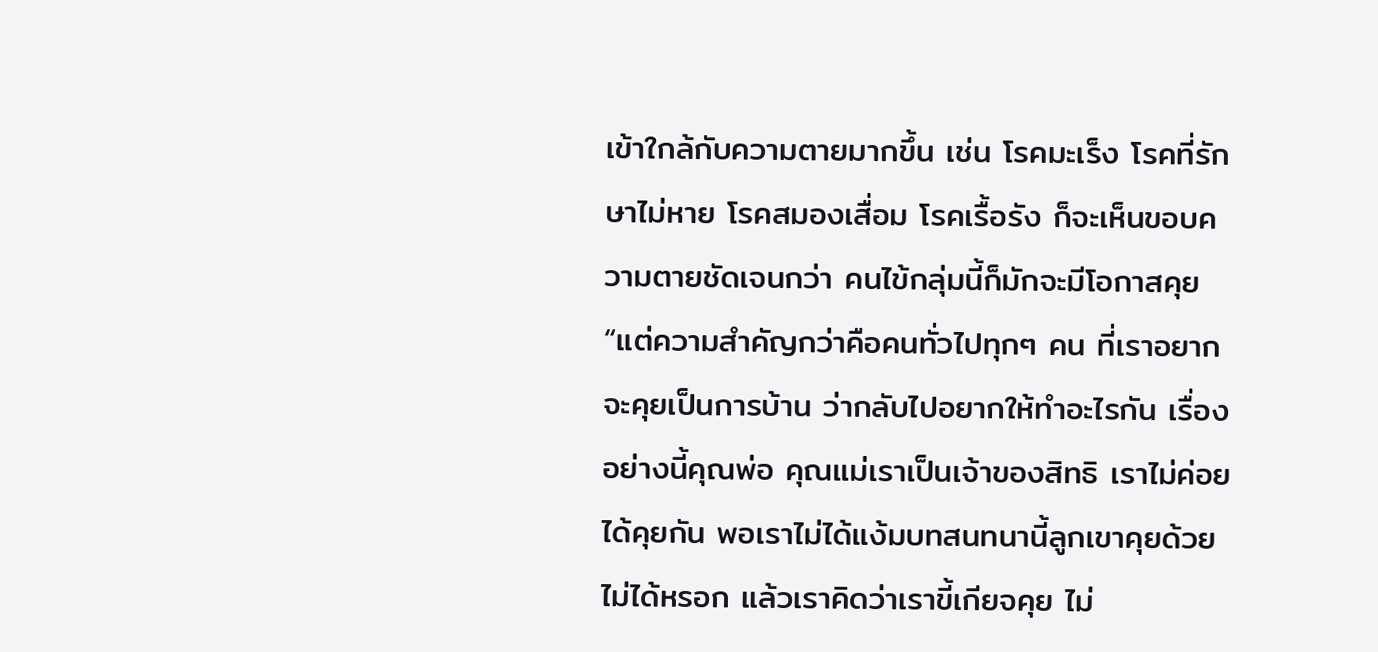เข้าใกล้กับความตายมากขึ้น เช่น โรคมะเร็ง โรคที่รักษาไม่หาย โรคสมองเสื่อม โรคเรื้อรัง ก็จะเห็นขอบความตายชัดเจนกว่า คนไข้กลุ่มนี้ก็มักจะมีโอกาสคุย
“แต่ความสำคัญกว่าคือคนทั่วไปทุกๆ คน ที่เราอยากจะคุยเป็นการบ้าน ว่ากลับไปอยากให้ทำอะไรกัน เรื่องอย่างนี้คุณพ่อ คุณแม่เราเป็นเจ้าของสิทธิ เราไม่ค่อยได้คุยกัน พอเราไม่ได้แง้มบทสนทนานี้ลูกเขาคุยด้วยไม่ได้หรอก แล้วเราคิดว่าเราขี้เกียจคุย ไม่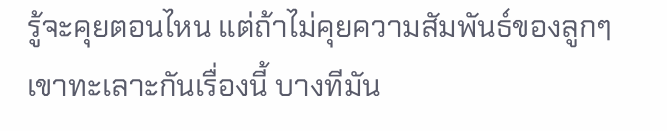รู้จะคุยตอนไหน แต่ถ้าไม่คุยความสัมพันธ์ของลูกๆ เขาทะเลาะกันเรื่องนี้ บางทีมัน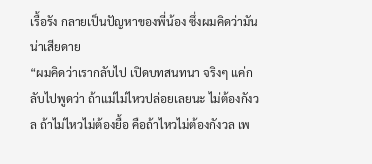เรื้อรัง กลายเป็นปัญหาของพี่น้อง ซึ่งผมคิดว่ามันน่าเสียดาย
“ผมคิดว่าเรากลับไป เปิดบทสนทนา จริงๆ แค่กลับไปพูดว่า ถ้าแม่ไม่ไหวปล่อยเลยนะ ไม่ต้องกังวล ถ้าไม่ไหวไม่ต้องยื้อ คือถ้าไหวไม่ต้องกังวล เพ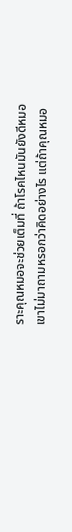ราะคุณหมอจะช่วยเต็มที่ ถ้าโรคไหนมันยังดีหมอเขาไม่มาถามหรอกว่าคิดอย่างไร แต่ถ้าคุณหมอ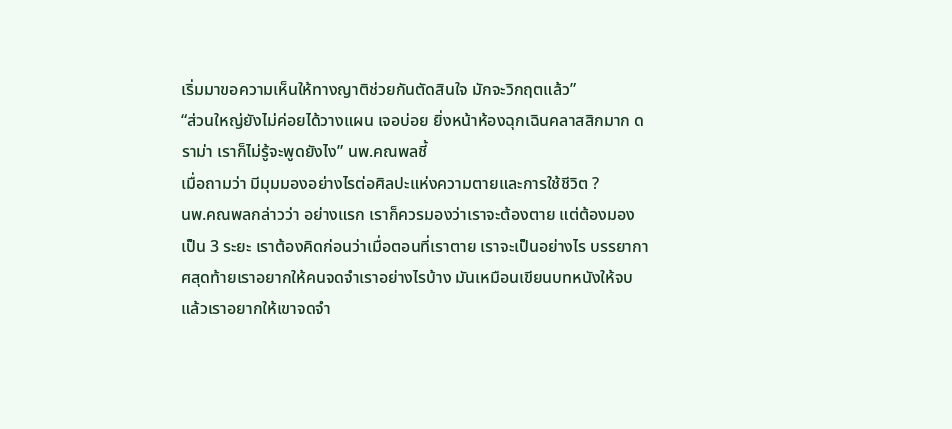เริ่มมาขอความเห็นให้ทางญาติช่วยกันตัดสินใจ มักจะวิกฤตแล้ว”
“ส่วนใหญ่ยังไม่ค่อยได้วางแผน เจอบ่อย ยิ่งหน้าห้องฉุกเฉินคลาสสิกมาก ดราม่า เราก็ไม่รู้จะพูดยังไง” นพ.คณพลชี้
เมื่อถามว่า มีมุมมองอย่างไรต่อศิลปะแห่งความตายและการใช้ชีวิต ?
นพ.คณพลกล่าวว่า อย่างแรก เราก็ควรมองว่าเราจะต้องตาย แต่ต้องมองเป็น 3 ระยะ เราต้องคิดก่อนว่าเมื่อตอนที่เราตาย เราจะเป็นอย่างไร บรรยากาศสุดท้ายเราอยากให้คนจดจำเราอย่างไรบ้าง มันเหมือนเขียนบทหนังให้จบ แล้วเราอยากให้เขาจดจำ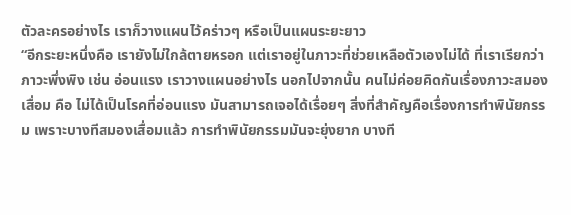ตัวละครอย่างไร เราก็วางแผนไว้คร่าวๆ หรือเป็นแผนระยะยาว
“อีกระยะหนึ่งคือ เรายังไม่ใกล้ตายหรอก แต่เราอยู่ในภาวะที่ช่วยเหลือตัวเองไม่ได้ ที่เราเรียกว่า ภาวะพึ่งพิง เช่น อ่อนแรง เราวางแผนอย่างไร นอกไปจากนั้น คนไม่ค่อยคิดกันเรื่องภาวะสมองเสื่อม คือ ไม่ได้เป็นโรคที่อ่อนแรง มันสามารถเจอได้เรื่อยๆ สิ่งที่สำคัญคือเรื่องการทำพินัยกรรม เพราะบางทีสมองเสื่อมแล้ว การทำพินัยกรรมมันจะยุ่งยาก บางที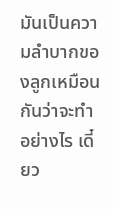มันเป็นความลำบากของลูกเหมือนกันว่าจะทำอย่างไร เดี๋ยว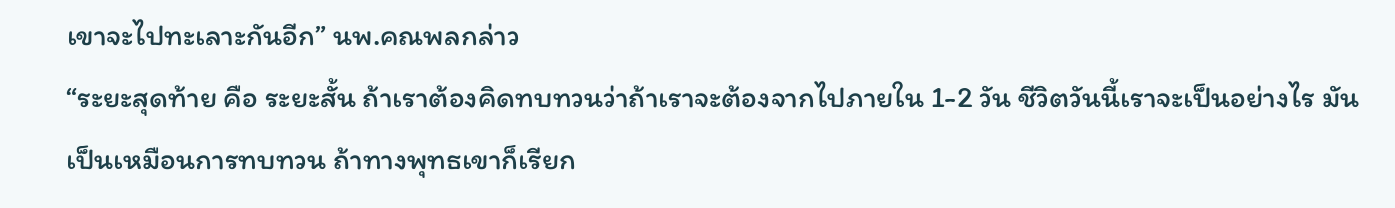เขาจะไปทะเลาะกันอีก” นพ.คณพลกล่าว
“ระยะสุดท้าย คือ ระยะสั้น ถ้าเราต้องคิดทบทวนว่าถ้าเราจะต้องจากไปภายใน 1-2 วัน ชีวิตวันนี้เราจะเป็นอย่างไร มันเป็นเหมือนการทบทวน ถ้าทางพุทธเขาก็เรียก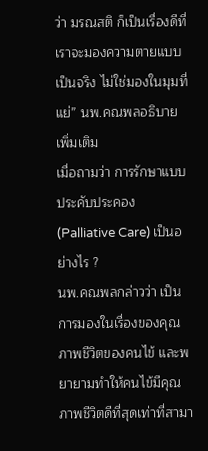ว่า มรณสติ ก็เป็นเรื่องดีที่เราจะมองความตายแบบเป็นจริง ไม่ใช่มองในมุมที่แย่” นพ.คณพลอธิบายเพิ่มเติม
เมื่อถามว่า การรักษาแบบประคับประคอง (Palliative Care) เป็นอย่างไร ?
นพ.คณพลกล่าวว่า เป็นการมองในเรื่องของคุณภาพชีวิตของคนไข้ และพยายามทำให้คนไข้มีคุณภาพชีวิตดีที่สุดเท่าที่สามา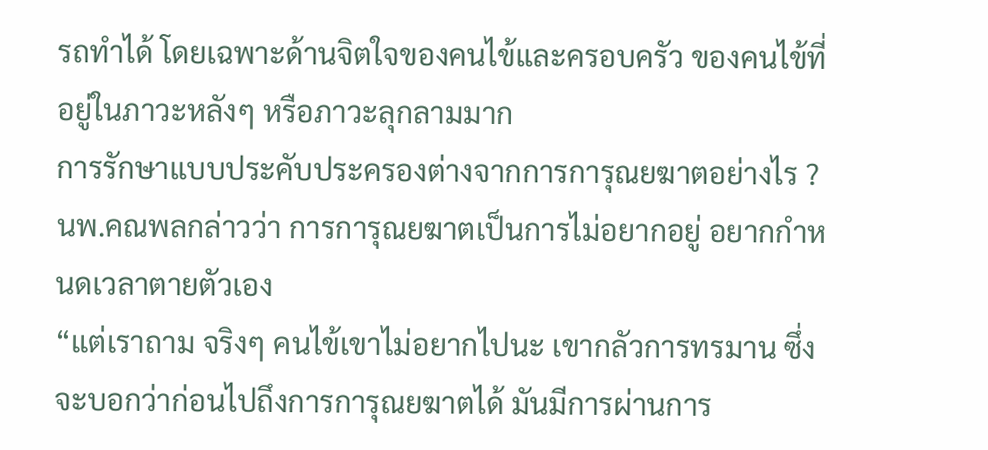รถทำได้ โดยเฉพาะด้านจิตใจของคนไข้และครอบครัว ของคนไข้ที่อยู่ในภาวะหลังๆ หรือภาวะลุกลามมาก
การรักษาแบบประคับประครองต่างจากการการุณยฆาตอย่างไร ?
นพ.คณพลกล่าวว่า การการุณยฆาตเป็นการไม่อยากอยู่ อยากกำหนดเวลาตายตัวเอง
“แต่เราถาม จริงๆ คนไข้เขาไม่อยากไปนะ เขากลัวการทรมาน ซึ่งจะบอกว่าก่อนไปถึงการการุณยฆาตได้ มันมีการผ่านการ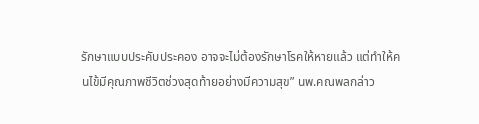รักษาแบบประคับประคอง อาจจะไม่ต้องรักษาโรคให้หายแล้ว แต่ทำให้คนไข้มีคุณภาพชีวิตช่วงสุดท้ายอย่างมีความสุข” นพ.คณพลกล่าว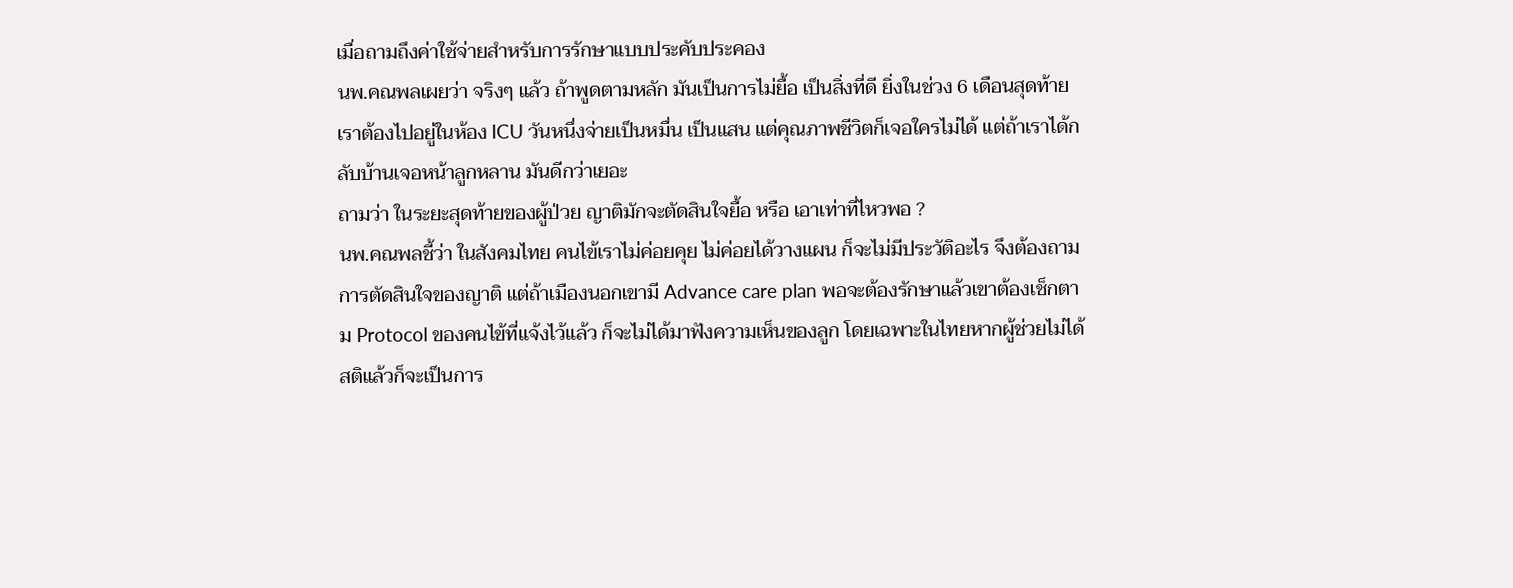เมื่อถามถึงค่าใช้จ่ายสำหรับการรักษาแบบประคับประคอง
นพ.คณพลเผยว่า จริงๆ แล้ว ถ้าพูดตามหลัก มันเป็นการไม่ยื้อ เป็นสิ่งที่ดี ยิ่งในช่วง 6 เดือนสุดท้าย เราต้องไปอยู่ในห้อง ICU วันหนึ่งจ่ายเป็นหมื่น เป็นแสน แต่คุณภาพชีวิตก็เจอใครไม่ได้ แต่ถ้าเราได้กลับบ้านเจอหน้าลูกหลาน มันดีกว่าเยอะ
ถามว่า ในระยะสุดท้ายของผู้ป่วย ญาติมักจะตัดสินใจยื้อ หรือ เอาเท่าที่ไหวพอ ?
นพ.คณพลชี้ว่า ในสังคมไทย คนไข้เราไม่ค่อยคุย ไม่ค่อยได้วางแผน ก็จะไม่มีประวัติอะไร จึงต้องถามการตัดสินใจของญาติ แต่ถ้าเมืองนอกเขามี Advance care plan พอจะต้องรักษาแล้วเขาต้องเช็กตาม Protocol ของคนไข้ที่แจ้งไว้แล้ว ก็จะไม่ได้มาฟังความเห็นของลูก โดยเฉพาะในไทยหากผู้ช่วยไม่ได้สติแล้วก็จะเป็นการ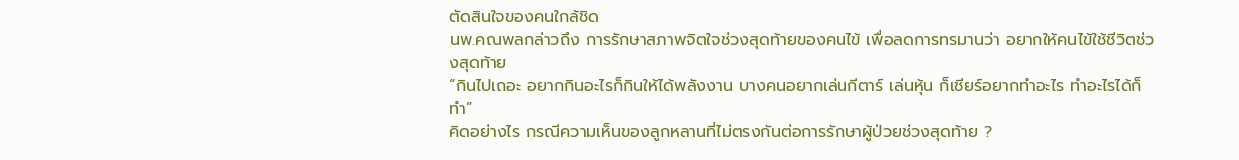ตัดสินใจของคนใกล้ชิด
นพ.คณพลกล่าวถึง การรักษาสภาพจิตใจช่วงสุดท้ายของคนไข้ เพื่อลดการทรมานว่า อยากให้คนไข้ใช้ชีวิตช่วงสุดท้าย
“กินไปเถอะ อยากกินอะไรก็กินให้ได้พลังงาน บางคนอยากเล่นกีตาร์ เล่นหุ้น ก็เชียร์อยากทำอะไร ทำอะไรได้ก็ทำ”
คิดอย่างไร กรณีความเห็นของลูกหลานที่ไม่ตรงกันต่อการรักษาผู้ป่วยช่วงสุดท้าย ?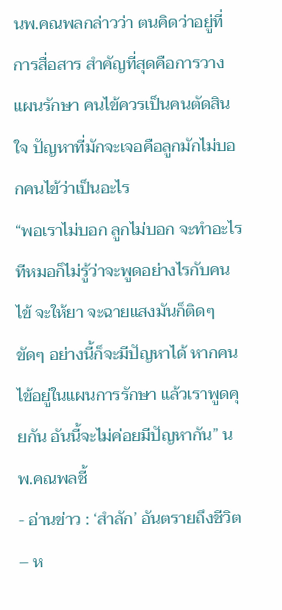นพ.คณพลกล่าวว่า ตนคิดว่าอยู่ที่การสื่อสาร สำคัญที่สุดคือการวางแผนรักษา คนไข้ควรเป็นคนตัดสินใจ ปัญหาที่มักจะเจอคือลูกมักไม่บอกคนไข้ว่าเป็นอะไร
“พอเราไม่บอก ลูกไม่บอก จะทำอะไรทีหมอก็ไม่รู้ว่าจะพูดอย่างไรกับคนไข้ จะให้ยา จะฉายแสงมันก็ติดๆ ขัดๆ อย่างนี้ก็จะมีปัญหาได้ หากคนไข้อยู่ในแผนการรักษา แล้วเราพูดคุยกัน อันนี้จะไม่ค่อยมีปัญหากัน” นพ.คณพลชี้
- อ่านข่าว : ‘สำลัก’ อันตรายถึงชีวิต – ห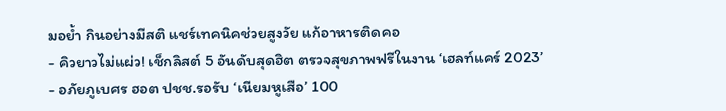มอย้ำ กินอย่างมีสติ แชร์เทคนิคช่วยสูงวัย แก้อาหารติดคอ
- คิวยาวไม่แผ่ว! เช็กลิสต์ 5 อันดับสุดฮิต ตรวจสุขภาพฟรีในงาน ‘เฮลท์แคร์ 2023’
- อภัยภูเบศร ฮอต ปชช.รอรับ ‘เนียมหูเสือ’ 100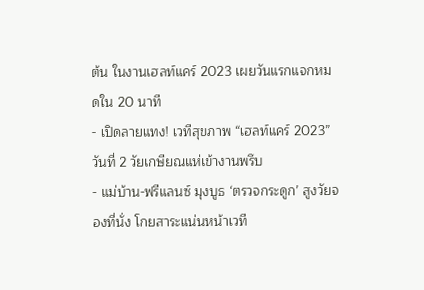ต้น ในงานเฮลท์แคร์ 2023 เผยวันแรกแจกหมดใน 20 นาที
- เปิดลายแทง! เวทีสุขภาพ “เฮลท์แคร์ 2023” วันที่ 2 วัยเกษียณแห่เข้างานพรึบ
- แม่บ้าน-ฟรีแลนซ์ มุงบูธ ‘ตรวจกระดูก’ สูงวัยจองที่นั่ง โกยสาระแน่นหน้าเวที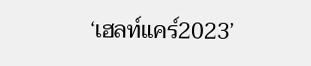‘เฮลท์แคร์2023’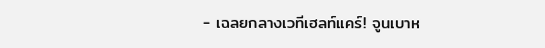- เฉลยกลางเวทีเฮลท์แคร์! จูนเบาห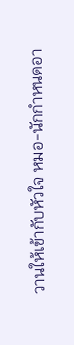วานให้เข้ากับหัวใจ หมอ-นักกำหนดอา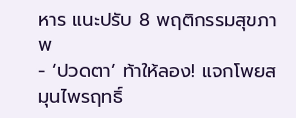หาร แนะปรับ 8 พฤติกรรมสุขภาพ
- ‘ปวดตา’ ท้าให้ลอง! แจกโพยสมุนไพรฤทธิ์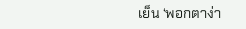เย็น ‘พอกตาง่า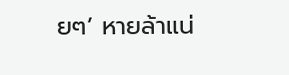ยๆ’ หายล้าแน่